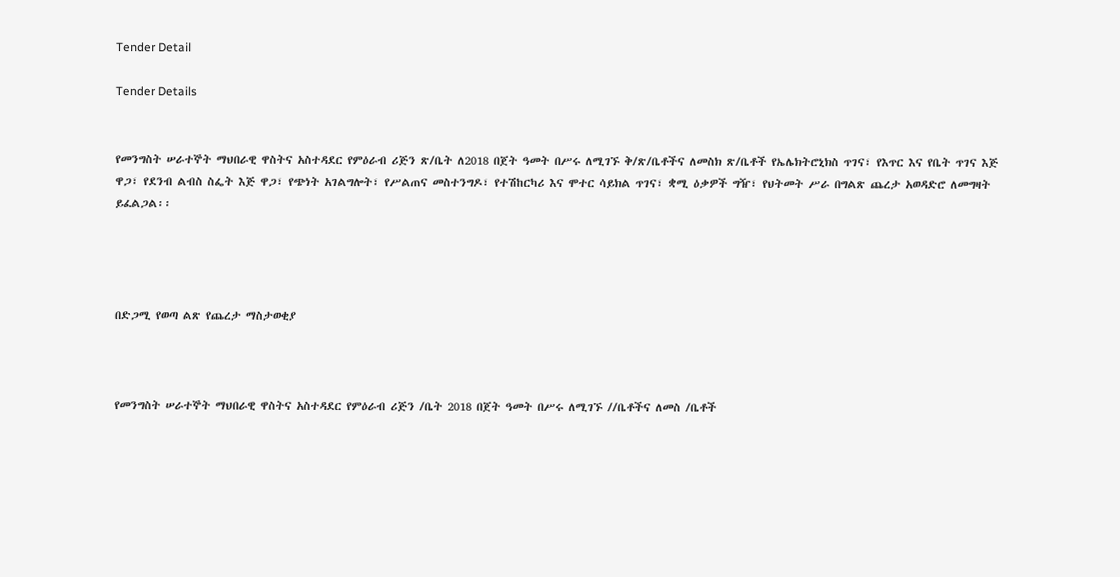Tender Detail

Tender Details


የመንግስት ሠራተኞት ማህበራዊ ዋስትና አስተዳደር የምዕራብ ሪጅን ጽ/ቤት ለ2018 በጀት ዓመት በሥሩ ለሚገኙ ቅ/ጽ/ቤቶችና ለመስክ ጽ/ቤቶች የኤሌክትሮኒክስ ጥገና፣ የእጥር እና የቤት ጥገና እጅ ዋጋ፣ የደንብ ልብስ ስፌት እጅ ዋጋ፣ የጭነት አገልግሎት፣ የሥልጠና መስተንግዶ፣ የተሽከርካሪ እና ሞተር ሳይክል ጥገና፣ ቋሚ ዕቃዎች ግዥ፣ የህትመት ሥራ በግልጽ ጨረታ አወዳድሮ ለመግዛት ይፈልጋል፡፡




በድጋሚ የወጣ ልጽ የጨረታ ማስታወቂያ



የመንግስት ሠራተኞት ማህበራዊ ዋስትና አስተዳደር የምዕራብ ሪጅን /ቤት 2018 በጀት ዓመት በሥሩ ለሚገኙ //ቤቶችና ለመስ /ቤቶች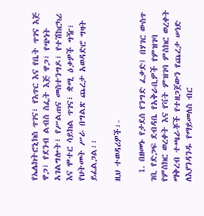የኤሌክትሮኒክስ ጥገና፣ የእጥር እና የቤት ጥገና እጅ ዋጋ፣ የደንብ ልብስ ስፌት እጅ ዋጋ፣ የጭነት አገልግሎት፣ የሥልጠና መስተንግዶ፣ የተሽከርካሪ እና ሞተር ሳይክል ጥገና፣ ቋሚ ዕቃዎች ግዥ፣ የህትመት ሥራ በግልጽ ጨረታ አወዳድሮ ግዛት ይፈልጋል፡፡

ዚህ ተወዳሪዎች፡-

  1. በዘመኑ የታደሰ የንግድ ፈቃድ፤ በሃገር ውስጥ ገቢ የድጋፍ ደብዳቤ የአቅራቢዎች የምዝገባ የምስክር ወረቀት እና የቫት ምዝገባ ምስክር ወረቀት ማቅረብ ተጫራቾች የተዘጋጀውን የጨረታ ሠነድ ለእያንዳንዱ የማይመለስ ብር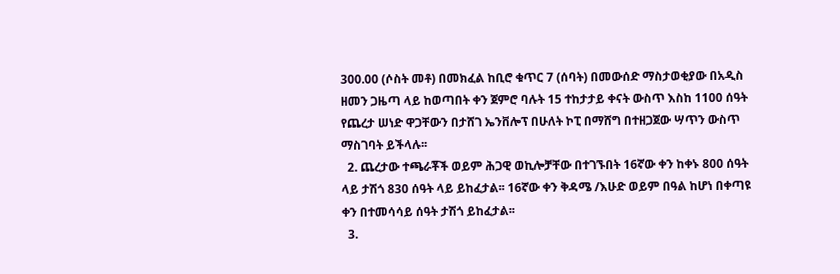300.00 (ሶስት መቶ) በመክፈል ከቢሮ ቁጥር 7 (ሰባት) በመውሰድ ማስታወቂያው በአዲስ ዘመን ጋዜጣ ላይ ከወጣበት ቀን ጀምሮ ባሉት 15 ተከታታይ ቀናት ውስጥ እስከ 1100 ሰዓት የጨረታ ሠነድ ዋጋቸውን በታሸገ ኤንቨሎፕ በሁለት ኮፒ በማሸግ በተዘጋጀው ሣጥን ውስጥ ማስገባት ይችላሉ፡፡
  2. ጨረታው ተጫራቾች ወይም ሕጋዊ ወኪሎቻቸው በተገኙበት 16ኛው ቀን ከቀኑ 800 ሰዓት ላይ ታሽጎ 830 ሰዓት ላይ ይከፈታል፡፡ 16ኛው ቀን ቅዳሜ /እሁድ ወይም በዓል ከሆነ በቀጣዩ ቀን በተመሳሳይ ሰዓት ታሽጎ ይከፈታል፡፡
  3.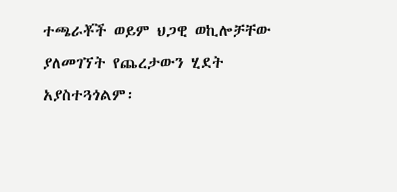ተጫራቾች ወይም ህጋዊ ወኪሎቻቸው ያለመገኘት የጨረታውን ሂደት አያስተጓጎልም፡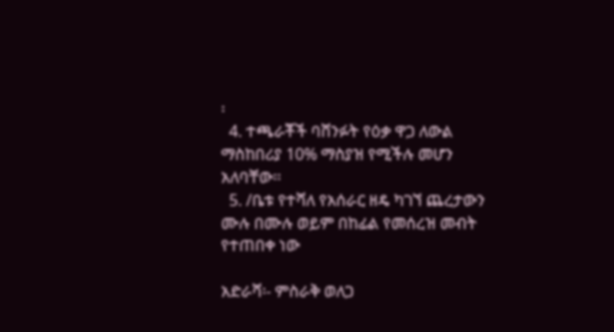፡
  4. ተጫራቾች ባሸንፉት የዕቃ ዋጋ ለውል ማስከበሪያ 10% ማስያዝ የሚችሉ መሆን አለባቸው፡፡
  5. /ቤቱ የተሻለ የአሰራር ዘዴ ካገኘ ጨረታውን ሙሉ በሙሉ ወይም በከፊል የመሰረዝ መብት የተጠበቀ ነው

አድራሻ፡- ምስራቅ ወለጋ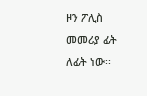ዞን ፖሊስ መመሪያ ፊት ለፊት ነው፡፡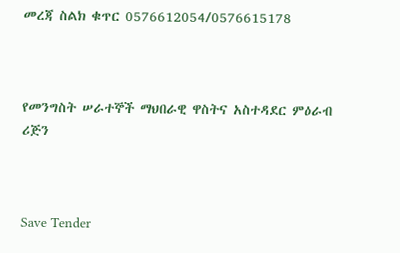መረጃ ስልክ ቁጥር 0576612054/0576615178



የመንግስት ሠራተኞች ማህበራዊ ዋስትና አስተዳደር ምዕራብ ሪጅን



Save Tender